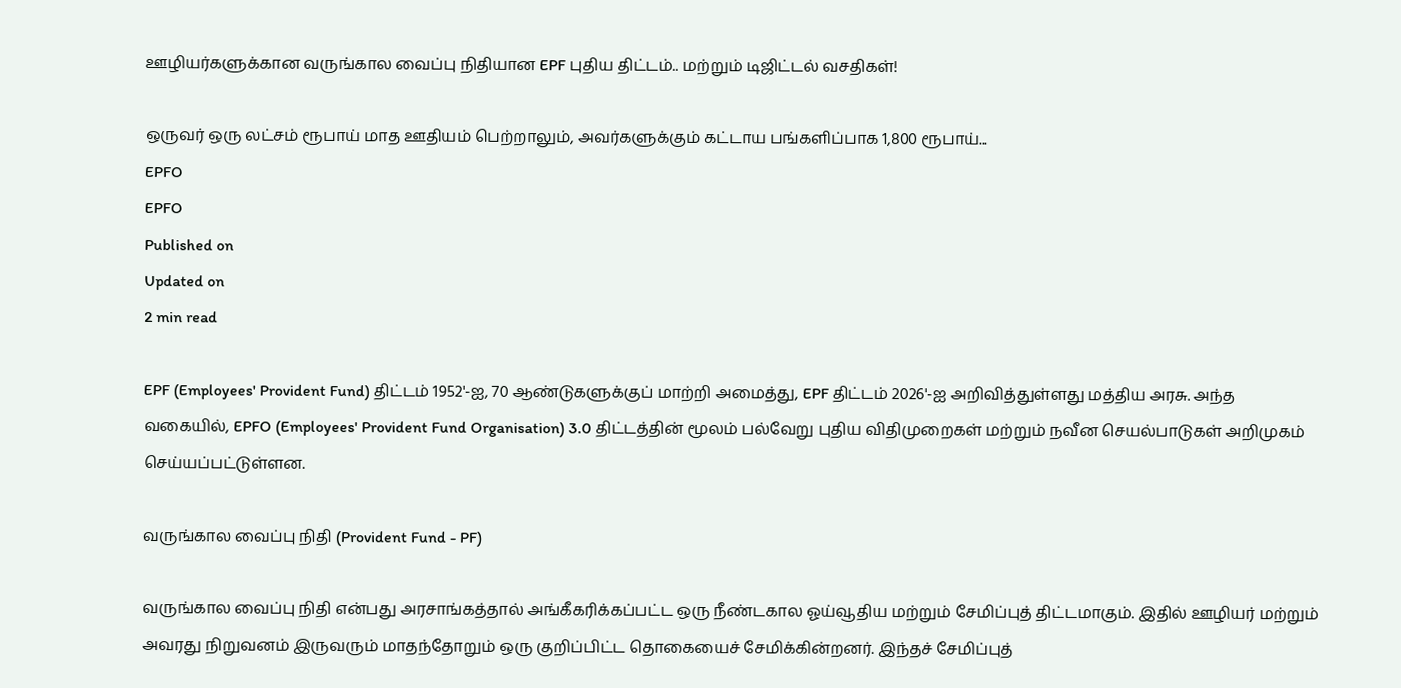ஊழியர்களுக்கான வருங்கால வைப்பு நிதியான EPF புதிய திட்டம்.. மற்றும் டிஜிட்டல் வசதிகள்!

ஒருவர் ஒரு லட்சம் ரூபாய் மாத ஊதியம் பெற்றாலும், அவர்களுக்கும் கட்டாய பங்களிப்பாக 1,800 ரூபாய்...
EPFO
EPFO
Published on
Updated on
2 min read

EPF (Employees' Provident Fund) திட்டம் 1952'-ஐ, 70 ஆண்டுகளுக்குப் மாற்றி அமைத்து, EPF திட்டம் 2026'-ஐ அறிவித்துள்ளது மத்திய அரசு. அந்த வகையில், EPFO (Employees' Provident Fund Organisation) 3.0 திட்டத்தின் மூலம் பல்வேறு புதிய விதிமுறைகள் மற்றும் நவீன செயல்பாடுகள் அறிமுகம் செய்யப்பட்டுள்ளன.

வருங்கால வைப்பு நிதி (Provident Fund - PF)

வருங்கால வைப்பு நிதி என்பது அரசாங்கத்தால் அங்கீகரிக்கப்பட்ட ஒரு நீண்டகால ஓய்வூதிய மற்றும் சேமிப்புத் திட்டமாகும். இதில் ஊழியர் மற்றும் அவரது நிறுவனம் இருவரும் மாதந்தோறும் ஒரு குறிப்பிட்ட தொகையைச் சேமிக்கின்றனர். இந்தச் சேமிப்புத்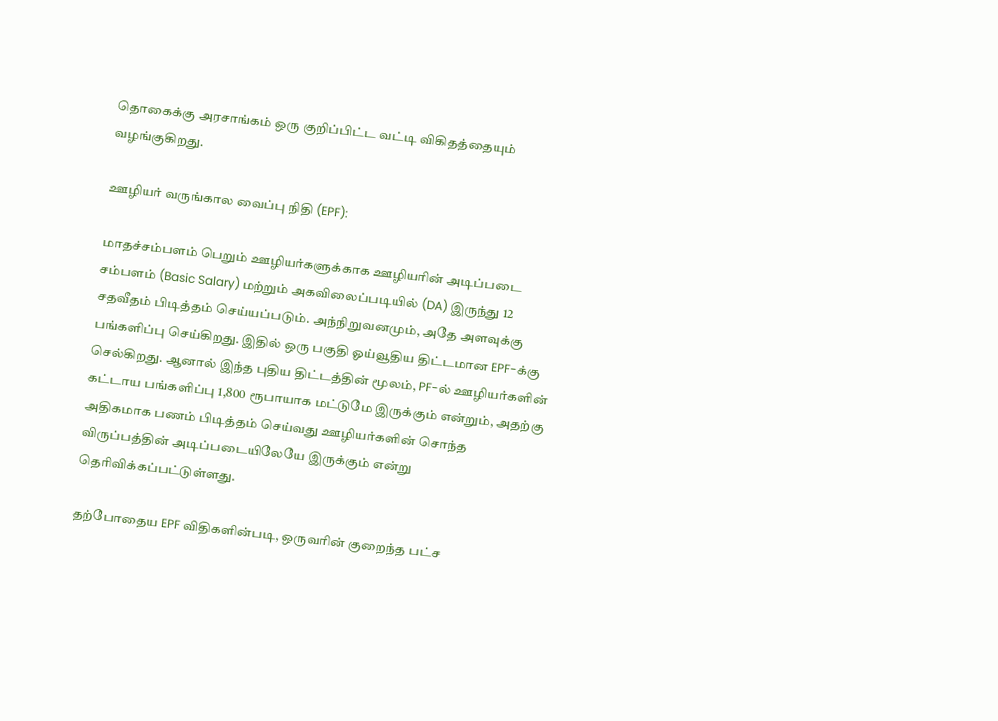தொகைக்கு அரசாங்கம் ஒரு குறிப்பிட்ட வட்டி விகிதத்தையும் வழங்குகிறது.

ஊழியர் வருங்கால வைப்பு நிதி (EPF):

மாதச்சம்பளம் பெறும் ஊழியர்களுக்காக ஊழியரின் அடிப்படை சம்பளம் (Basic Salary) மற்றும் அகவிலைப்படியில் (DA) இருந்து 12 சதவீதம் பிடித்தம் செய்யப்படும். அந்நிறுவனமும், அதே அளவுக்கு பங்களிப்பு செய்கிறது. இதில் ஒரு பகுதி ஓய்வூதிய திட்டமான EPF-க்கு செல்கிறது. ஆனால் இந்த புதிய திட்டத்தின் மூலம், PF-ல் ஊழியர்களின் கட்டாய பங்களிப்பு 1,800 ரூபாயாக மட்டுமே இருக்கும் என்றும், அதற்கு அதிகமாக பணம் பிடித்தம் செய்வது ஊழியர்களின் சொந்த விருப்பத்தின் அடிப்படையிலேயே இருக்கும் என்று தெரிவிக்கப்பட்டுள்ளது.

தற்போதைய EPF விதிகளின்படி, ஒருவரின் குறைந்த பட்ச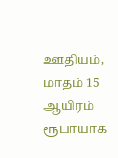ஊதியம், மாதம் 15 ஆயிரம் ரூபாயாக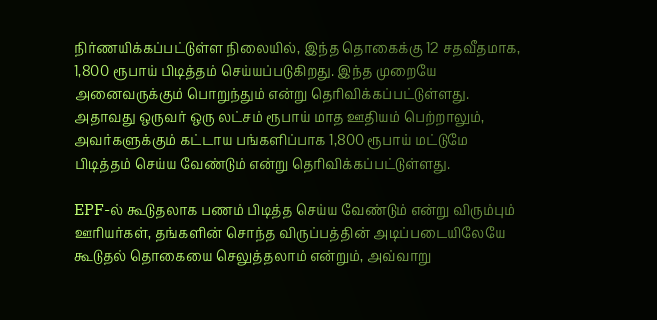நிர்ணயிக்கப்பட்டுள்ள நிலையில், இந்த தொகைக்கு 12 சதவீதமாக, 1,800 ரூபாய் பிடித்தம் செய்யப்படுகிறது. இந்த முறையே அனைவருக்கும் பொறுந்தும் என்று தெரிவிக்கப்பட்டுள்ளது. அதாவது ஒருவர் ஒரு லட்சம் ரூபாய் மாத ஊதியம் பெற்றாலும், அவர்களுக்கும் கட்டாய பங்களிப்பாக 1,800 ரூபாய் மட்டுமே பிடித்தம் செய்ய வேண்டும் என்று தெரிவிக்கப்பட்டுள்ளது.

EPF-ல் கூடுதலாக பணம் பிடித்த செய்ய வேண்டும் என்று விரும்பும் ஊரியர்கள், தங்களின் சொந்த விருப்பத்தின் அடிப்படையிலேயே கூடுதல் தொகையை செலுத்தலாம் என்றும், அவ்வாறு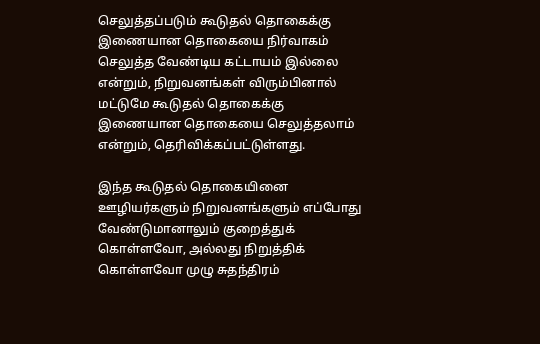செலுத்தப்படும் கூடுதல் தொகைக்கு இணையான தொகையை நிர்வாகம் செலுத்த வேண்டிய கட்டாயம் இல்லை என்றும், நிறுவனங்கள் விரும்பினால் மட்டுமே கூடுதல் தொகைக்கு இணையான தொகையை செலுத்தலாம் என்றும், தெரிவிக்கப்பட்டுள்ளது.

இந்த கூடுதல் தொகையினை ஊழியர்களும் நிறுவனங்களும் எப்போது வேண்டுமானாலும் குறைத்துக் கொள்ளவோ, அல்லது நிறுத்திக் கொள்ளவோ முழு சுதந்திரம்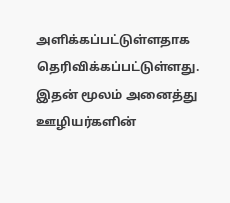அளிக்கப்பட்டுள்ளதாக தெரிவிக்கப்பட்டுள்ளது. இதன் மூலம் அனைத்து ஊழியர்களின்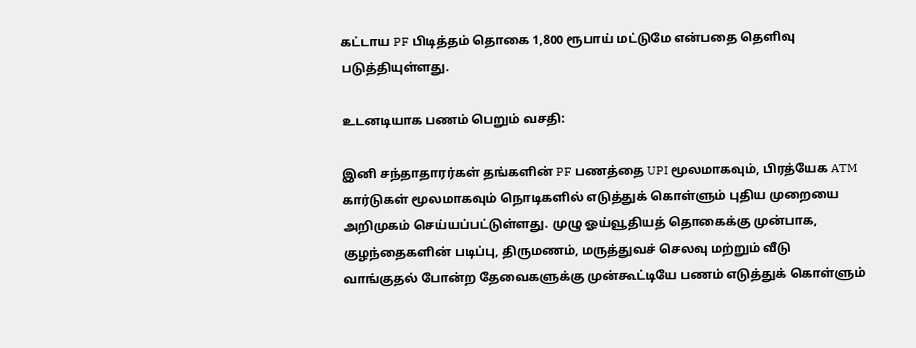கட்டாய PF பிடித்தம் தொகை 1,800 ரூபாய் மட்டுமே என்பதை தெளிவு படுத்தியுள்ளது.

உடனடியாக பணம் பெறும் வசதி:

இனி சந்தாதாரர்கள் தங்களின் PF பணத்தை UPI மூலமாகவும், பிரத்யேக ATM கார்டுகள் மூலமாகவும் நொடிகளில் எடுத்துக் கொள்ளும் புதிய முறையை அறிமுகம் செய்யப்பட்டுள்ளது. முழு ஓய்வூதியத் தொகைக்கு முன்பாக, குழந்தைகளின் படிப்பு, திருமணம், மருத்துவச் செலவு மற்றும் வீடு வாங்குதல் போன்ற தேவைகளுக்கு முன்கூட்டியே பணம் எடுத்துக் கொள்ளும்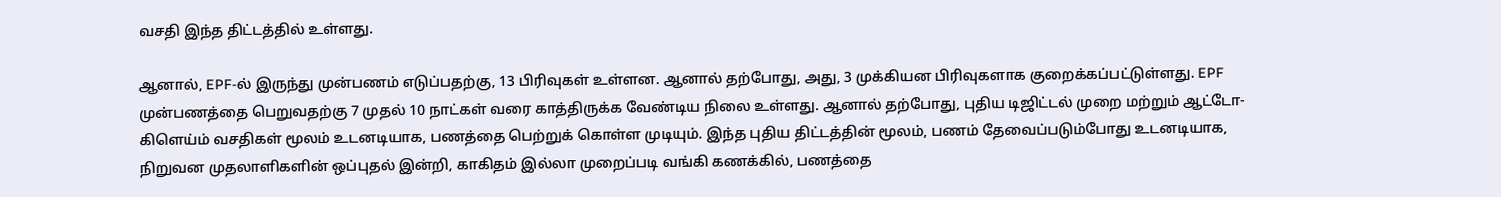வசதி இந்த திட்டத்தில் உள்ளது.

ஆனால், EPF-ல் இருந்து முன்பணம் எடுப்பதற்கு, 13 பிரிவுகள் உள்ளன. ஆனால் தற்போது, அது, 3 முக்கியன பிரிவுகளாக குறைக்கப்பட்டுள்ளது. EPF முன்பணத்தை பெறுவதற்கு 7 முதல் 10 நாட்கள் வரை காத்திருக்க வேண்டிய நிலை உள்ளது. ஆனால் தற்போது, புதிய டிஜிட்டல் முறை மற்றும் ஆட்டோ-கிளெய்ம் வசதிகள் மூலம் உடனடியாக, பணத்தை பெற்றுக் கொள்ள முடியும். இந்த புதிய திட்டத்தின் மூலம், பணம் தேவைப்படும்போது உடனடியாக, நிறுவன முதலாளிகளின் ஒப்புதல் இன்றி, காகிதம் இல்லா முறைப்படி வங்கி கணக்கில், பணத்தை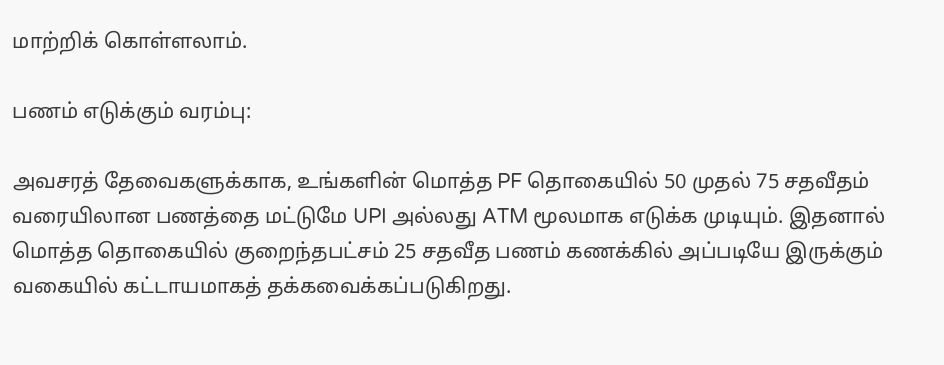மாற்றிக் கொள்ளலாம்.

பணம் எடுக்கும் வரம்பு:

அவசரத் தேவைகளுக்காக, உங்களின் மொத்த PF தொகையில் 50 முதல் 75 சதவீதம் வரையிலான பணத்தை மட்டுமே UPI அல்லது ATM மூலமாக எடுக்க முடியும். இதனால் மொத்த தொகையில் குறைந்தபட்சம் 25 சதவீத பணம் கணக்கில் அப்படியே இருக்கும் வகையில் கட்டாயமாகத் தக்கவைக்கப்படுகிறது.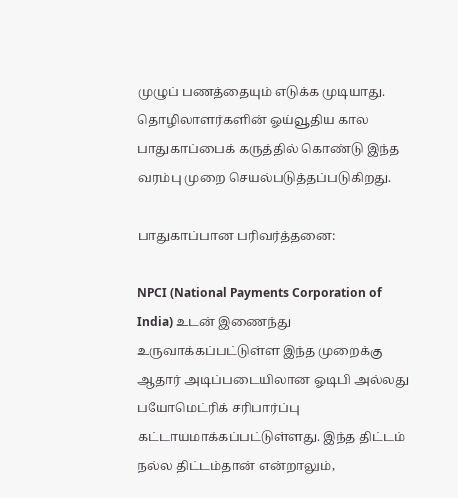முழுப் பணத்தையும் எடுக்க முடியாது. தொழிலாளர்களின் ஓய்வூதிய கால பாதுகாப்பைக் கருத்தில் கொண்டு இந்த வரம்பு முறை செயல்படுத்தப்படுகிறது.

பாதுகாப்பான பரிவர்த்தனை:

NPCI (National Payments Corporation of India) உடன் இணைந்து உருவாக்கப்பட்டுள்ள இந்த முறைக்கு ஆதார் அடிப்படையிலான ஓடிபி அல்லது பயோமெட்ரிக் சரிபார்ப்பு கட்டாயமாக்கப்பட்டுள்ளது. இந்த திட்டம் நல்ல திட்டம்தான் என்றாலும்,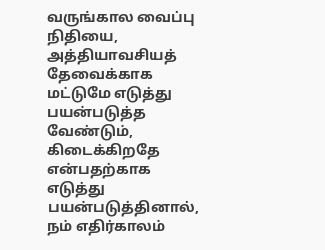வருங்கால வைப்பு நிதியை, அத்தியாவசியத் தேவைக்காக மட்டுமே எடுத்து பயன்படுத்த வேண்டும், கிடைக்கிறதே என்பதற்காக எடுத்து பயன்படுத்தினால், நம் எதிர்காலம்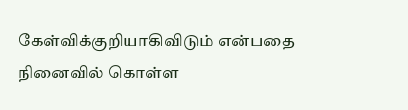கேள்விக்குறியாகிவிடும் என்பதை நினைவில் கொள்ள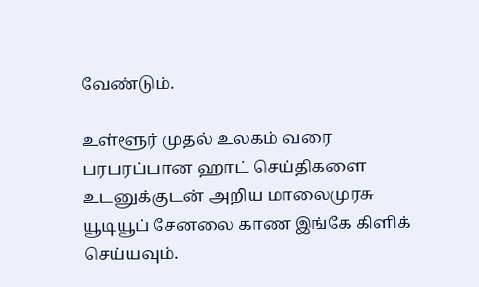வேண்டும்.

உள்ளூர் முதல் உலகம் வரை பரபரப்பான ஹாட் செய்திகளை உடனுக்குடன் அறிய மாலைமுரசு யூடியூப் சேனலை காண இங்கே கிளிக் செய்யவும்.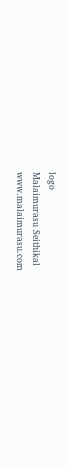logo
Malaimurasu Seithikal
www.malaimurasu.com